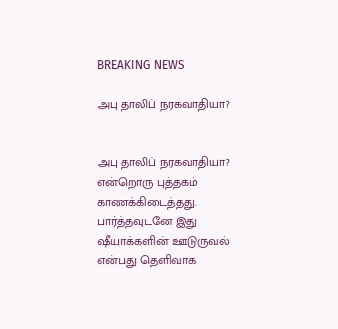BREAKING NEWS

அபு தாலிப் நரகவாதியா?


அபு தாலிப் நரகவாதியா? என்றொரு புத்தகம் காணக்கிடைத்தது.
பார்த்தவுடனே இது ஷீயாக்களின் ஊடுருவல் என்பது தெளிவாக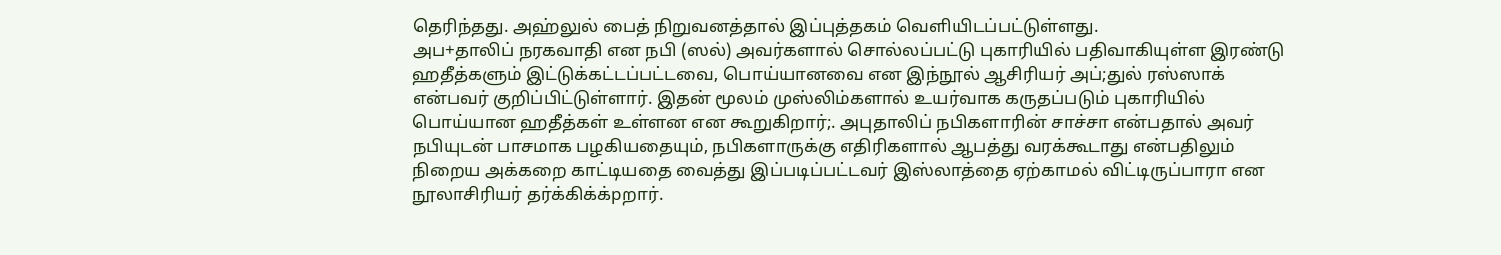தெரிந்தது. அஹ்லுல் பைத் நிறுவனத்தால் இப்புத்தகம் வெளியிடப்பட்டுள்ளது.
அப+தாலிப் நரகவாதி என நபி (ஸல்) அவர்களால் சொல்லப்பட்டு புகாரியில் பதிவாகியுள்ள இரண்டு ஹதீத்களும் இட்டுக்கட்டப்பட்டவை, பொய்யானவை என இந்நூல் ஆசிரியர் அப்;துல் ரஸ்ஸாக் என்பவர் குறிப்பிட்டுள்ளார். இதன் மூலம் முஸ்லிம்களால் உயர்வாக கருதப்படும் புகாரியில் பொய்யான ஹதீத்கள் உள்ளன என கூறுகிறார்;. அபுதாலிப் நபிகளாரின் சாச்சா என்பதால் அவர் நபியுடன் பாசமாக பழகியதையும், நபிகளாருக்கு எதிரிகளால் ஆபத்து வரக்கூடாது என்பதிலும் நிறைய அக்கறை காட்டியதை வைத்து இப்படிப்பட்டவர் இஸ்லாத்தை ஏற்காமல் விட்டிருப்பாரா என நூலாசிரியர் தர்க்கிக்க்pறார்.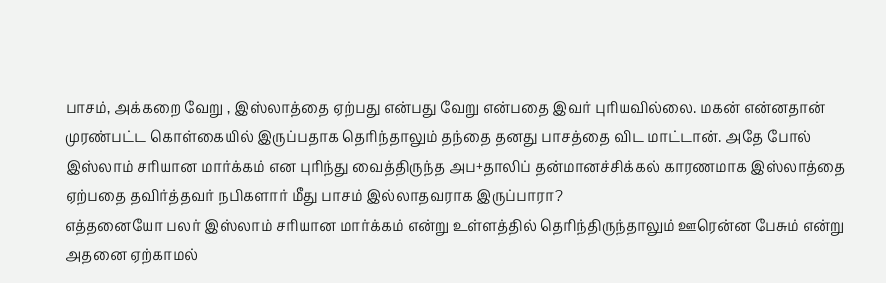பாசம், அக்கறை வேறு , இஸ்லாத்தை ஏற்பது என்பது வேறு என்பதை இவர் புரியவில்லை. மகன் என்னதான் முரண்பட்ட கொள்கையில் இருப்பதாக தெரிந்தாலும் தந்தை தனது பாசத்தை விட மாட்டான். அதே போல் இஸ்லாம் சரியான மார்க்கம் என புரிந்து வைத்திருந்த அப+தாலிப் தன்மானச்சிக்கல் காரணமாக இஸ்லாத்தை ஏற்பதை தவிர்த்தவர் நபிகளார் மீது பாசம் இல்லாதவராக இருப்பாரா?
எத்தனையோ பலர் இஸ்லாம் சரியான மார்க்கம் என்று உள்ளத்தில் தெரிந்திருந்தாலும் ஊரென்ன பேசும் என்று அதனை ஏற்காமல்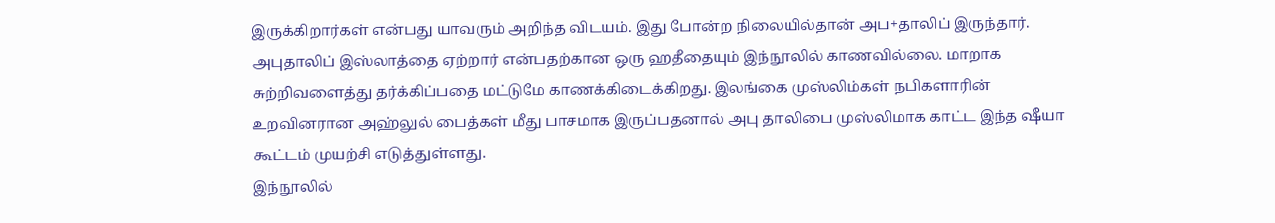இருக்கிறார்கள் என்பது யாவரும் அறிந்த விடயம். இது போன்ற நிலையில்தான் அப+தாலிப் இருந்தார்.
அபுதாலிப் இஸ்லாத்தை ஏற்றார் என்பதற்கான ஒரு ஹதீதையும் இந்நூலில் காணவில்லை. மாறாக சுற்றிவளைத்து தர்க்கிப்பதை மட்டுமே காணக்கிடைக்கிறது. இலங்கை முஸ்லிம்கள் நபிகளாரின் உறவினரான அஹ்லுல் பைத்கள் மீது பாசமாக இருப்பதனால் அபு தாலிபை முஸ்லிமாக காட்ட இந்த ஷீயா கூட்டம் முயற்சி எடுத்துள்ளது.
இந்நூலில்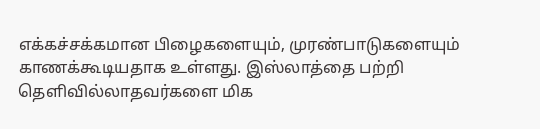எக்கச்சக்கமான பிழைகளையும், முரண்பாடுகளையும் காணக்கூடியதாக உள்ளது. இஸ்லாத்தை பற்றி தெளிவில்லாதவர்களை மிக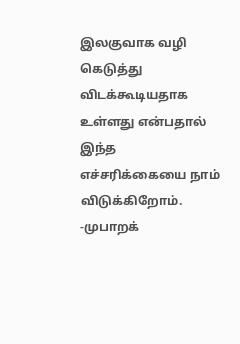இலகுவாக வழி கெடுத்து விடக்கூடியதாக உள்ளது என்பதால் இந்த எச்சரிக்கையை நாம் விடுக்கிறோம்.
-முபாறக்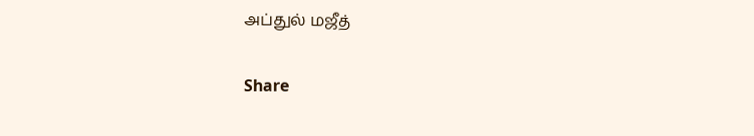அப்துல் மஜீத்

Share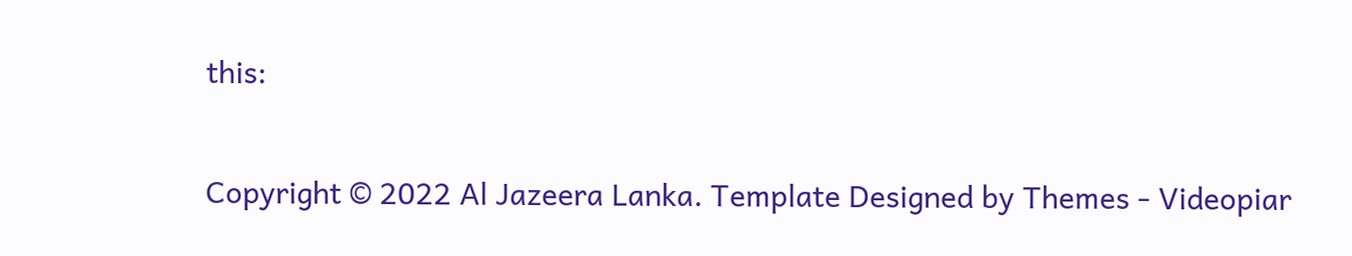this:


Copyright © 2022 Al Jazeera Lanka. Template Designed by Themes - Videopiar